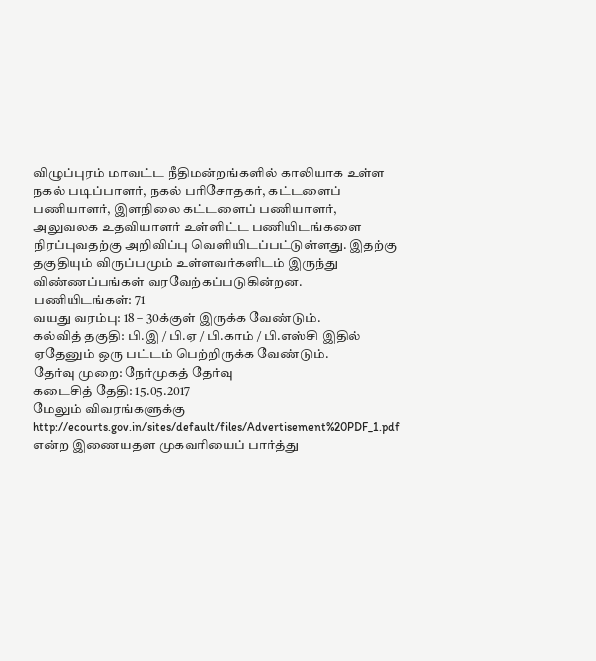விழுப்புரம் மாவட்ட நீதிமன்றங்களில் காலியாக உள்ள நகல் படிப்பாளர், நகல் பரிசோதகர், கட்டளைப் பணியாளர், இளநிலை கட்டளைப் பணியாளர், அலுவலக உதவியாளர் உள்ளிட்ட பணியிடங்களை நிரப்புவதற்கு அறிவிப்பு வெளியிடப்பட்டுள்ளது. இதற்கு தகுதியும் விருப்பமும் உள்ளவர்களிடம் இருந்து விண்ணப்பங்கள் வரவேற்கப்படுகின்றன.
பணியிடங்கள்: 71
வயது வரம்பு: 18 – 30க்குள் இருக்க வேண்டும்.
கல்வித் தகுதி: பி.இ / பி.ஏ / பி.காம் / பி.எஸ்சி இதில் ஏதேனும் ஒரு பட்டம் பெற்றிருக்க வேண்டும்.
தேர்வு முறை: நேர்முகத் தேர்வு
கடைசித் தேதி: 15.05.2017
மேலும் விவரங்களுக்கு http://ecourts.gov.in/sites/default/files/Advertisement%20PDF_1.pdf என்ற இணையதள முகவரியைப் பார்த்து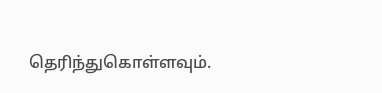தெரிந்துகொள்ளவும்.